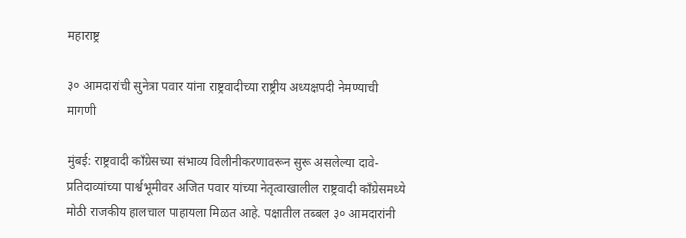महाराष्ट्र

३० आमदारांची सुनेत्रा पवार यांना राष्ट्रवादीच्या राष्ट्रीय अध्यक्षपदी नेमण्याची मागणी

मुंबई: राष्ट्रवादी काँग्रेसच्या संभाव्य विलीनीकरणावरून सुरू असलेल्या दावे-प्रतिदाव्यांच्या पार्श्वभूमीवर अजित पवार यांच्या नेतृत्वाखालील राष्ट्रवादी काँग्रेसमध्ये मोठी राजकीय हालचाल पाहायला मिळत आहे. पक्षातील तब्बल ३० आमदारांनी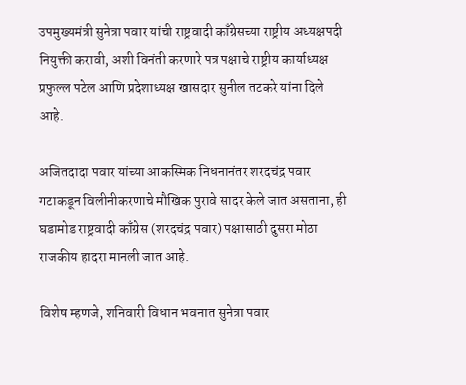उपमुख्यमंत्री सुनेत्रा पवार यांची राष्ट्रवादी काँग्रेसच्या राष्ट्रीय अध्यक्षपदी नियुक्ती करावी, अशी विनंती करणारे पत्र पक्षाचे राष्ट्रीय कार्याध्यक्ष प्रफुल्ल पटेल आणि प्रदेशाध्यक्ष खासदार सुनील तटकरे यांना दिले आहे.

अजितदादा पवार यांच्या आकस्मिक निधनानंतर शरदचंद्र पवार गटाकडून विलीनीकरणाचे मौखिक पुरावे सादर केले जात असताना, ही घडामोड राष्ट्रवादी काँग्रेस (शरदचंद्र पवार) पक्षासाठी दुसरा मोठा राजकीय हादरा मानली जात आहे.

विशेष म्हणजे, शनिवारी विधान भवनात सुनेत्रा पवार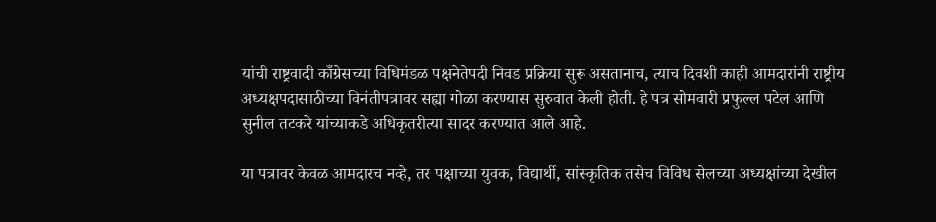यांची राष्ट्रवादी काँग्रेसच्या विधिमंडळ पक्षनेतेपदी निवड प्रक्रिया सुरू असतानाच, त्याच दिवशी काही आमदारांनी राष्ट्रीय अध्यक्षपदासाठीच्या विनंतीपत्रावर सह्या गोळा करण्यास सुरुवात केली होती. हे पत्र सोमवारी प्रफुल्ल पटेल आणि सुनील तटकरे यांच्याकडे अधिकृतरीत्या सादर करण्यात आले आहे.

या पत्रावर केवळ आमदारच नव्हे, तर पक्षाच्या युवक, विद्यार्थी, सांस्कृतिक तसेच विविध सेलच्या अध्यक्षांच्या देखील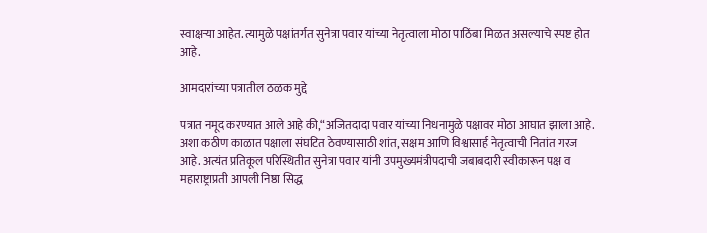स्वाक्षऱ्या आहेत. त्यामुळे पक्षांतर्गत सुनेत्रा पवार यांच्या नेतृत्वाला मोठा पाठिंबा मिळत असल्याचे स्पष्ट होत आहे.

आमदारांच्या पत्रातील ठळक मुद्दे

पत्रात नमूद करण्यात आले आहे की,“अजितदादा पवार यांच्या निधनामुळे पक्षावर मोठा आघात झाला आहे. अशा कठीण काळात पक्षाला संघटित ठेवण्यासाठी शांत, सक्षम आणि विश्वासार्ह नेतृत्वाची नितांत गरज आहे. अत्यंत प्रतिकूल परिस्थितीत सुनेत्रा पवार यांनी उपमुख्यमंत्रीपदाची जबाबदारी स्वीकारून पक्ष व महाराष्ट्राप्रती आपली निष्ठा सिद्ध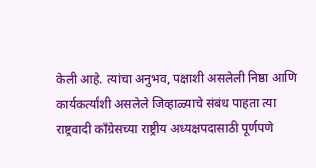केली आहे. त्यांचा अनुभव, पक्षाशी असलेली निष्ठा आणि कार्यकर्त्यांशी असलेले जिव्हाळ्याचे संबंध पाहता त्या राष्ट्रवादी काँग्रेसच्या राष्ट्रीय अध्यक्षपदासाठी पूर्णपणे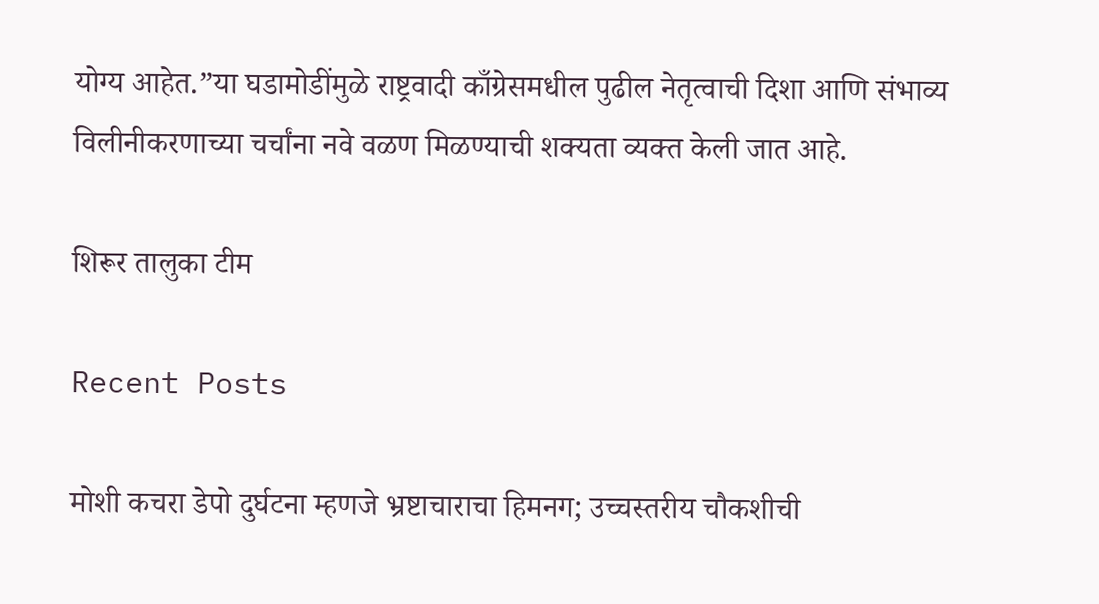योग्य आहेत.”या घडामोडींमुळे राष्ट्रवादी काँग्रेसमधील पुढील नेतृत्वाची दिशा आणि संभाव्य विलीनीकरणाच्या चर्चांना नवे वळण मिळण्याची शक्यता व्यक्त केली जात आहे.

शिरूर तालुका टीम

Recent Posts

मोशी कचरा डेपो दुर्घटना म्हणजे भ्रष्टाचाराचा हिमनग; उच्चस्तरीय चौकशीची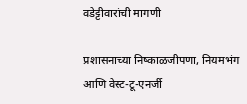वडेट्टीवारांची मागणी

प्रशासनाच्या निष्काळजीपणा, नियमभंग आणि वेस्ट-टू-एनर्जी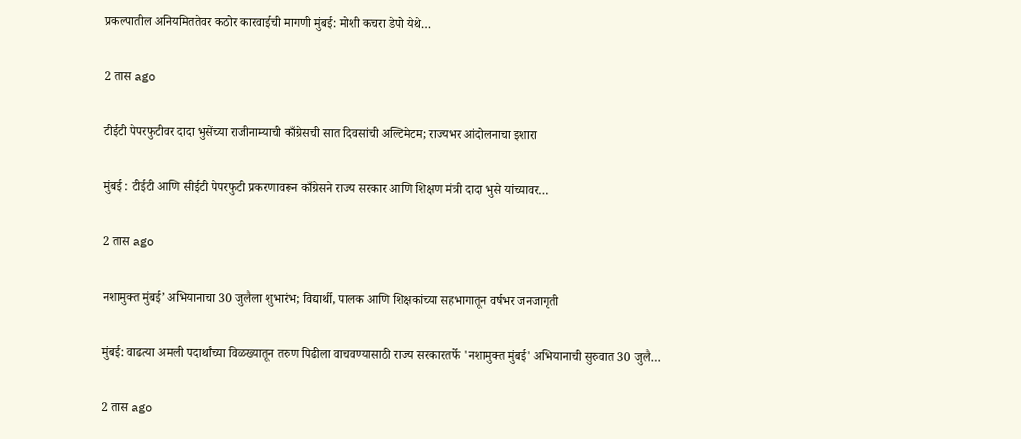प्रकल्पातील अनियमिततेवर कठोर कारवाईची मागणी मुंबई: मोशी कचरा डेपो येथे…

2 तास ago

टीईटी पेपरफुटीवर दादा भुसेंच्या राजीनाम्याची काँग्रेसची सात दिवसांची अल्टिमेटम; राज्यभर आंदोलनाचा इशारा

मुंबई : टीईटी आणि सीईटी पेपरफुटी प्रकरणावरून काँग्रेसने राज्य सरकार आणि शिक्षण मंत्री दादा भुसे यांच्यावर…

2 तास ago

नशामुक्त मुंबई’ अभियानाचा 30 जुलैला शुभारंभ; विद्यार्थी, पालक आणि शिक्षकांच्या सहभागातून वर्षभर जनजागृती

मुंबई: वाढत्या अमली पदार्थांच्या विळख्यातून तरुण पिढीला वाचवण्यासाठी राज्य सरकारतर्फे 'नशामुक्त मुंबई' अभियानाची सुरुवात 30 जुलै…

2 तास ago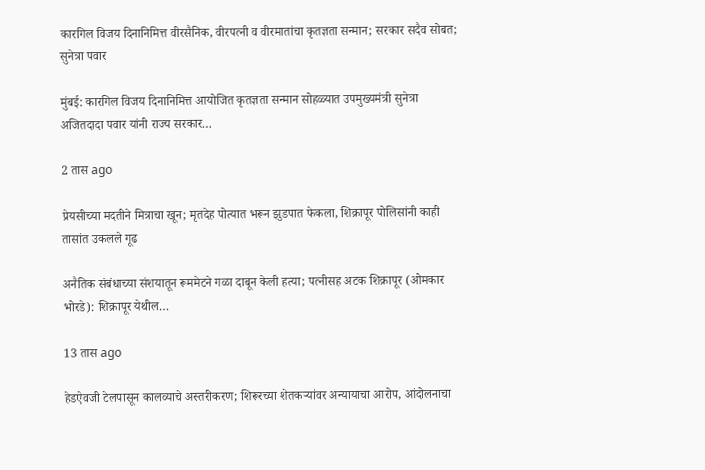कारगिल विजय दिनानिमित्त वीरसैनिक, वीरपत्नी व वीरमातांचा कृतज्ञता सन्मान; सरकार सदैव सोबत; सुनेत्रा पवार

मुंबई: कारगिल विजय दिनानिमित्त आयोजित कृतज्ञता सन्मान सोहळ्यात उपमुख्यमंत्री सुनेत्रा अजितदादा पवार यांनी राज्य सरकार…

2 तास ago

प्रेयसीच्या मदतीने मित्राचा खून; मृतदेह पोत्यात भरून झुडपात फेकला, शिक्रापूर पोलिसांनी काही तासांत उकलले गूढ

अनैतिक संबंधाच्या संशयातून रूममेटने गळा दाबून केली हत्या; पत्नीसह अटक शिक्रापूर (ओमकार भोरडे): शिक्रापूर येथील…

13 तास ago

हेडऐवजी टेलपासून कालव्याचे अस्तरीकरण; शिरूरच्या शेतकऱ्यांवर अन्यायाचा आरोप, आंदोलनाचा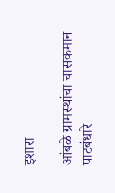इशारा

आंबळे ग्रामस्थांचा चासकमान पाटबंधारे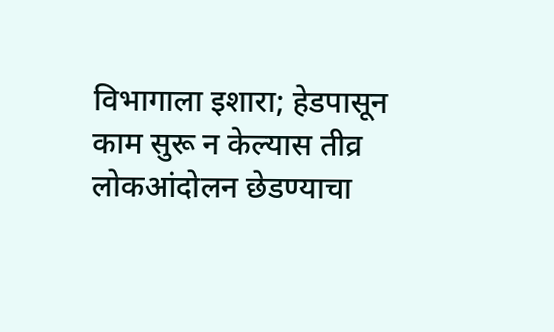विभागाला इशारा; हेडपासून काम सुरू न केल्यास तीव्र लोकआंदोलन छेडण्याचा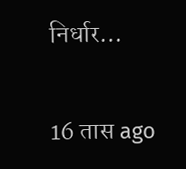निर्धार…

16 तास ago